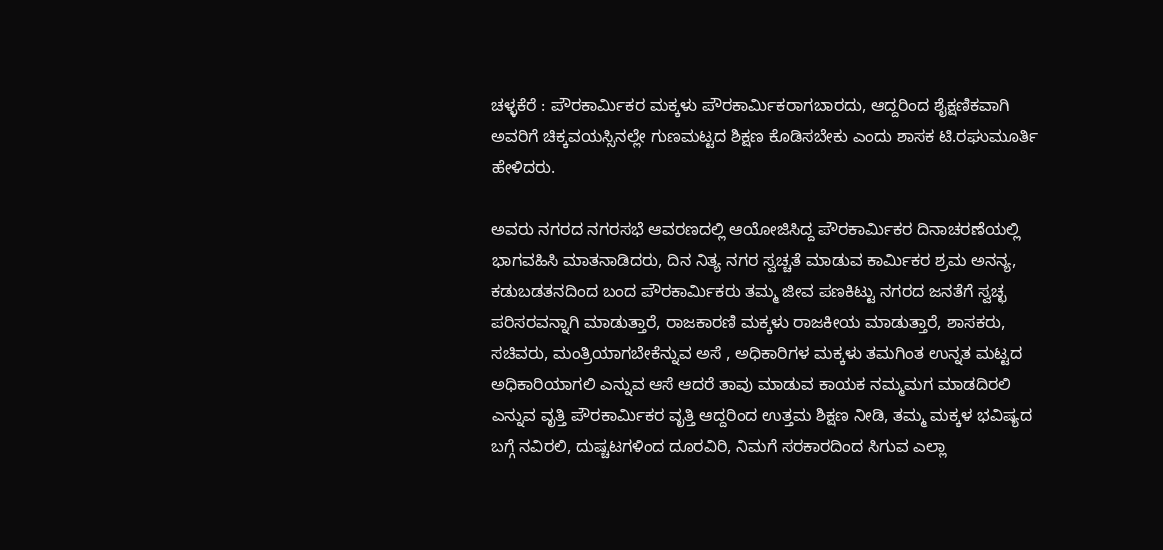ಚಳ್ಳಕೆರೆ : ಪೌರಕಾರ್ಮಿಕರ ಮಕ್ಕಳು ಪೌರಕಾರ್ಮಿಕರಾಗಬಾರದು, ಆದ್ದರಿಂದ ಶೈಕ್ಷಣಿಕವಾಗಿ ಅವರಿಗೆ ಚಿಕ್ಕವಯಸ್ಸಿನಲ್ಲೇ ಗುಣಮಟ್ಟದ ಶಿಕ್ಷಣ ಕೊಡಿಸಬೇಕು ಎಂದು ಶಾಸಕ ಟಿ.ರಘುಮೂರ್ತಿ ಹೇಳಿದರು.

ಅವರು ನಗರದ ನಗರಸಭೆ ಆವರಣದಲ್ಲಿ ಆಯೋಜಿಸಿದ್ದ ಪೌರಕಾರ್ಮಿಕರ‌ ದಿನಾಚರಣೆಯಲ್ಲಿ ಭಾಗವಹಿಸಿ ಮಾತನಾಡಿದರು, ದಿನ ನಿತ್ಯ ನಗರ ಸ್ವಚ್ಚತೆ ಮಾಡುವ ಕಾರ್ಮಿಕರ ಶ್ರಮ ಅನನ್ಯ, ಕಡುಬಡತನದಿಂದ ಬಂದ ಪೌರಕಾರ್ಮಿಕರು ತಮ್ಮ ಜೀವ ಪಣಕಿಟ್ಟು ನಗರದ ‌ಜನತೆಗೆ ಸ್ವಚ್ಛ ಪರಿಸರ‌ವನ್ನಾಗಿ ಮಾಡುತ್ತಾರೆ, ರಾಜಕಾರಣಿ ಮಕ್ಕಳು ರಾಜಕೀಯ ಮಾಡುತ್ತಾರೆ, ಶಾಸಕರು, ಸಚಿವರು, ಮಂತ್ರಿಯಾಗಬೇಕೆನ್ನುವ ಅಸೆ , ಅಧಿಕಾರಿಗಳ ಮಕ್ಕಳು ತಮಗಿಂತ ಉನ್ನತ ಮಟ್ಟದ ಅಧಿಕಾರಿಯಾಗಲಿ ಎನ್ನುವ ಆಸೆ ಆದರೆ ತಾವು ಮಾಡುವ ಕಾಯಕ ನಮ್ಮ‌ಮಗ ಮಾಡದಿರಲಿ ಎನ್ನುವ ವೃತ್ತಿ ಪೌರಕಾರ್ಮಿಕರ ವೃತ್ತಿ ಆದ್ದರಿಂದ ಉತ್ತಮ‌ ಶಿಕ್ಷಣ ನೀಡಿ, ತಮ್ಮ ಮಕ್ಕಳ ಭವಿಷ್ಯದ ಬಗ್ಗೆ ನವಿರಲಿ, ದುಷ್ಚಟಗಳಿಂದ ದೂರವಿರಿ, ನಿಮಗೆ ಸರಕಾರದಿಂದ ಸಿಗುವ ಎಲ್ಲಾ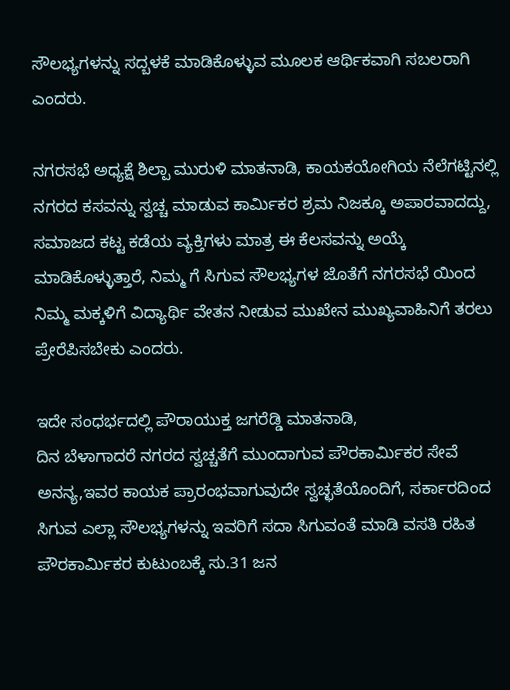ಸೌಲಭ್ಯಗಳನ್ನು ಸದ್ಬಳಕೆ ಮಾಡಿಕೊಳ್ಳುವ ಮೂಲಕ ಆರ್ಥಿಕವಾಗಿ ಸಬಲರಾಗಿ ಎಂದರು.

ನಗರಸಭೆ ಅಧ್ಯಕ್ಷೆ ‌ಶಿಲ್ಪಾ ಮುರುಳಿ ಮಾತನಾಡಿ, ಕಾಯಕ‌ಯೋಗಿಯ ನೆಲೆಗಟ್ಟಿನಲ್ಲಿ ನಗರದ ಕಸವನ್ನು ಸ್ವಚ್ಚ ಮಾಡುವ ಕಾರ್ಮಿಕರ ಶ್ರಮ ನಿಜಕ್ಕೂ ಅಪಾರವಾದದ್ದು, ಸಮಾಜದ ಕಟ್ಟ ಕಡೆಯ ವ್ಯಕ್ತಿಗಳು ಮಾತ್ರ ಈ ಕೆಲಸವನ್ನು ಅಯ್ಕೆ ಮಾಡಿಕೊಳ್ಳುತ್ತಾರೆ, ನಿಮ್ಮ ಗೆ ಸಿಗುವ ಸೌಲಭ್ಯಗಳ ಜೊತೆಗೆ ನಗರಸಭೆ ಯಿಂದ ನಿಮ್ಮ ಮಕ್ಕಳಿಗೆ ವಿದ್ಯಾರ್ಥಿ ವೇತನ ನೀಡುವ ಮುಖೇನ ಮುಖ್ಯವಾಹಿನಿಗೆ ತರಲು ಪ್ರೇರೆಪಿಸಬೇಕು ಎಂದರು.

ಇದೇ ಸಂಧರ್ಭದಲ್ಲಿ ಪೌರಾಯುಕ್ತ ಜಗರೆಡ್ಡಿ ಮಾತನಾಡಿ,
ದಿನ ಬೆಳಾಗಾದರೆ ನಗರದ ಸ್ವಚ್ಚತೆಗೆ ಮುಂದಾಗುವ ಪೌರಕಾರ್ಮಿಕರ ಸೇವೆ ಅನನ್ಯ,ಇವರ ಕಾಯಕ ಪ್ರಾರಂಭವಾಗುವುದೇ ಸ್ವಚ್ಛತೆಯೊಂದಿಗೆ, ಸರ್ಕಾರದಿಂದ ಸಿಗುವ ಎಲ್ಲಾ ಸೌಲಭ್ಯಗಳನ್ನು ‌ಇವರಿಗೆ ಸದಾ ಸಿಗುವಂತೆ ಮಾಡಿ ವಸತಿ ರಹಿತ ಪೌರಕಾರ್ಮಿಕರ ಕುಟುಂಬಕ್ಕೆ ಸು.31 ಜನ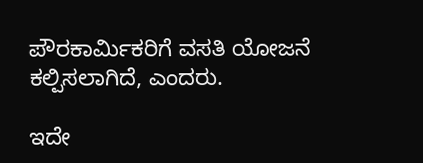ಪೌರಕಾರ್ಮಿಕರಿಗೆ ವಸತಿ ಯೋಜನೆ ಕಲ್ಪಿಸಲಾಗಿದೆ, ಎಂದರು.

ಇದೇ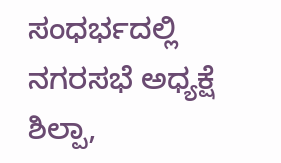ಸಂಧರ್ಭದಲ್ಲಿ ನಗರಸಭೆ ಅಧ್ಯಕ್ಷೆ ಶಿಲ್ಪಾ,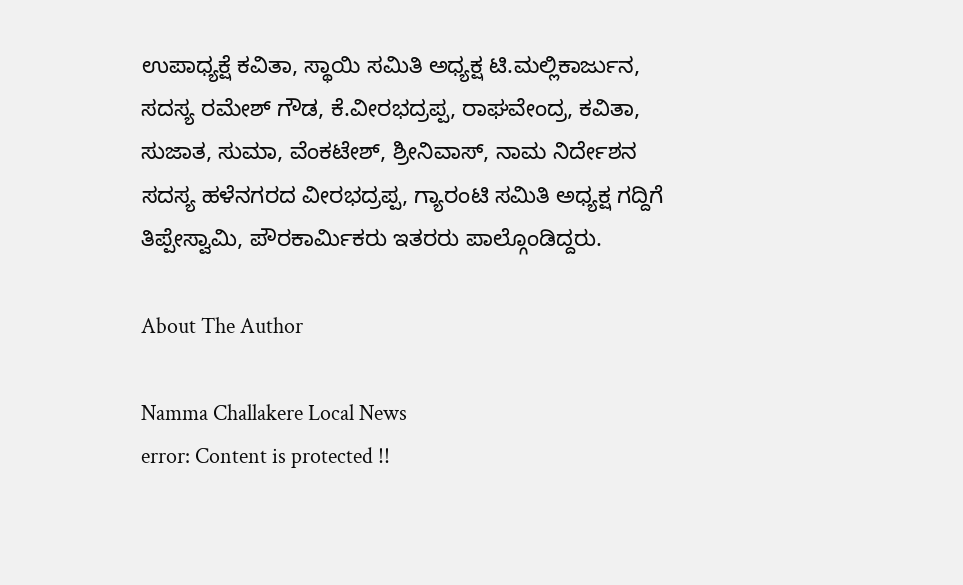ಉಪಾಧ್ಯಕ್ಷೆ ಕವಿತಾ, ಸ್ಥಾಯಿ ಸಮಿತಿ ಅಧ್ಯಕ್ಷ ಟಿ.ಮಲ್ಲಿಕಾರ್ಜುನ, ಸದಸ್ಯ ರಮೇಶ್ ಗೌಡ, ಕೆ.ವೀರಭದ್ರಪ್ಪ, ರಾಘವೇಂದ್ರ, ಕವಿತಾ, ಸುಜಾತ, ಸುಮಾ, ವೆಂಕಟೇಶ್, ಶ್ರೀನಿವಾಸ್, ನಾಮ ನಿರ್ದೇಶನ ಸದಸ್ಯ ಹಳೆನಗರದ ವೀರಭದ್ರಪ್ಪ, ಗ್ಯಾರಂಟಿ ಸಮಿತಿ ಅಧ್ಯಕ್ಷ ಗದ್ದಿಗೆ ತಿಪ್ಪೇಸ್ವಾಮಿ, ಪೌರಕಾರ್ಮಿಕರು ಇತರರು ಪಾಲ್ಗೊಂಡಿದ್ದರು.

About The Author

Namma Challakere Local News
error: Content is protected !!